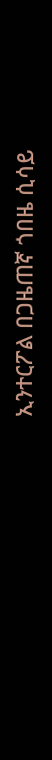ኢንተርፖል በጋዜጠኛ ጎበዜ ሲሳይ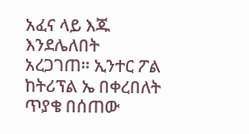አፈና ላይ እጁ እንደሌለበት አረጋገጠ። ኢንተር ፖል ከትሪፕል ኤ በቀረበለት ጥያቄ በሰጠው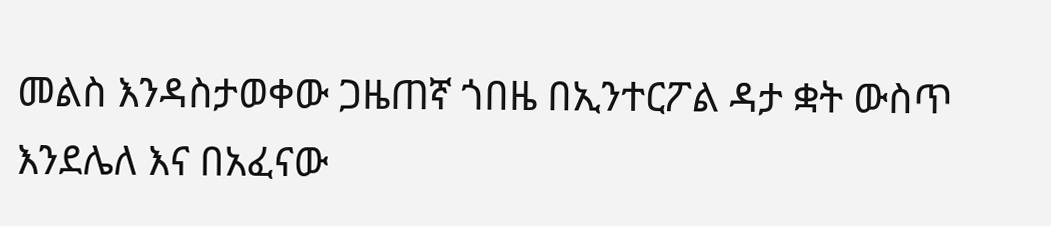መልስ እንዳስታወቀው ጋዜጠኛ ጎበዜ በኢንተርፖል ዳታ ቋት ውስጥ እንደሌለ እና በአፈናው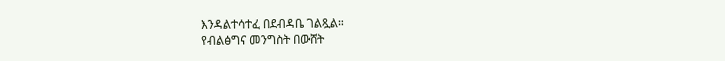እንዳልተሳተፈ በደብዳቤ ገልጿል።
የብልፅግና መንግስት በውሸት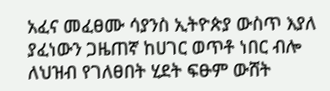አፈና መፈፀሙ ሳያንስ ኢትዮጵያ ውስጥ እያለ ያፈነውን ጋዜጠኛ ከሀገር ወጥቶ ነበር ብሎ ለህዝብ የገለፀበት ሂደት ፍፁም ውሸት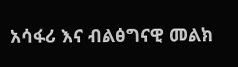አሳፋሪ እና ብልፅግናዊ መልክ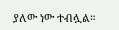ያለው ነው ተብሏል።